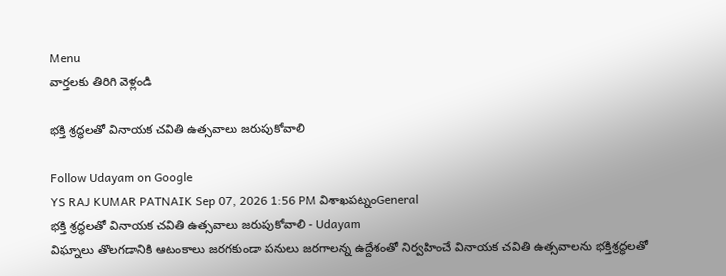Menu
వార్తలకు తిరిగి వెళ్లండి

భక్తి శ్రద్ధలతో వినాయక చవితి ఉత్సవాలు జరుపుకోవాలి

Follow Udayam on Google
YS RAJ KUMAR PATNAIK Sep 07, 2026 1:56 PM విశాఖపట్నంGeneral
భక్తి శ్రద్ధలతో వినాయక చవితి ఉత్సవాలు జరుపుకోవాలి - Udayam
విఘ్నాలు తొలగడానికి ఆటంకాలు జరగకుండా పనులు జరగాలన్న ఉద్దేశంతో నిర్వహించే వినాయక చవితి ఉత్సవాలను భక్తిశ్రద్ధలతో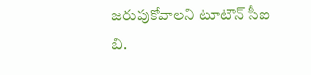జరుపుకోవాలని టూటౌన్ సీఐ బి.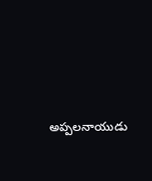అప్పలనాయుడు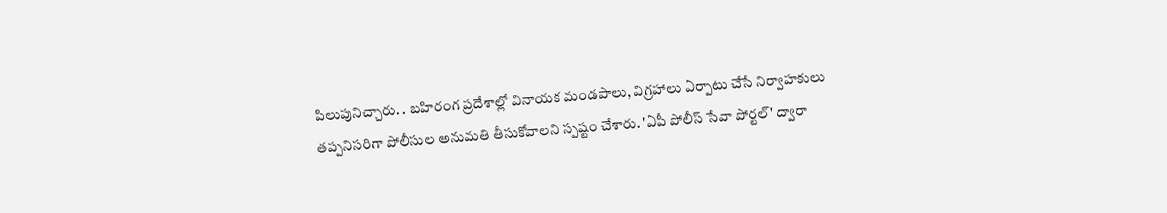పిలుపునిచ్చారు. . బహిరంగ ప్రదేశాల్లో వినాయక మండపాలు, విగ్రహాలు ఏర్పాటు చేసే నిర్వాహకులు తప్పనిసరిగా పోలీసుల అనుమతి తీసుకోవాలని స్పష్టం చేశారు. 'ఏపీ పోలీస్ సేవా పోర్టల్' ద్వారా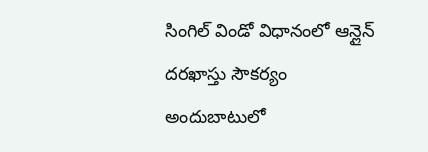సింగిల్ విండో విధానంలో ఆన్లైన్ దరఖాస్తు సౌకర్యం అందుబాటులో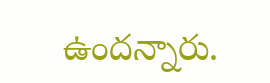ఉందన్నారు.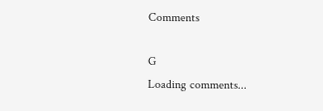Comments

G
Loading comments...